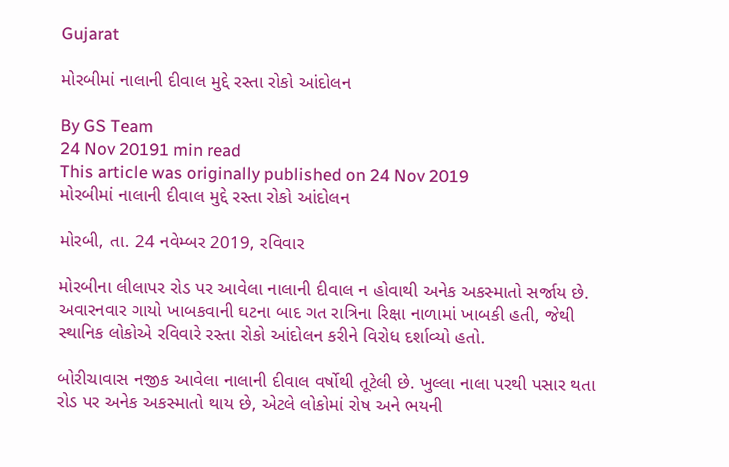Gujarat

મોરબીમાં નાલાની દીવાલ મુદ્દે રસ્તા રોકો આંદોલન

By GS Team
24 Nov 20191 min read
This article was originally published on 24 Nov 2019
મોરબીમાં નાલાની દીવાલ મુદ્દે રસ્તા રોકો આંદોલન

મોરબી, તા. 24 નવેમ્બર 2019, રવિવાર

મોરબીના લીલાપર રોડ પર આવેલા નાલાની દીવાલ ન હોવાથી અનેક અકસ્માતો સર્જાય છે. અવારનવાર ગાયો ખાબકવાની ઘટના બાદ ગત રાત્રિના રિક્ષા નાળામાં ખાબકી હતી, જેથી સ્થાનિક લોકોએ રવિવારે રસ્તા રોકો આંદોલન કરીને વિરોધ દર્શાવ્યો હતો.

બોરીચાવાસ નજીક આવેલા નાલાની દીવાલ વર્ષોથી તૂટેલી છે. ખુલ્લા નાલા પરથી પસાર થતા રોડ પર અનેક અકસ્માતો થાય છે, એટલે લોકોમાં રોષ અને ભયની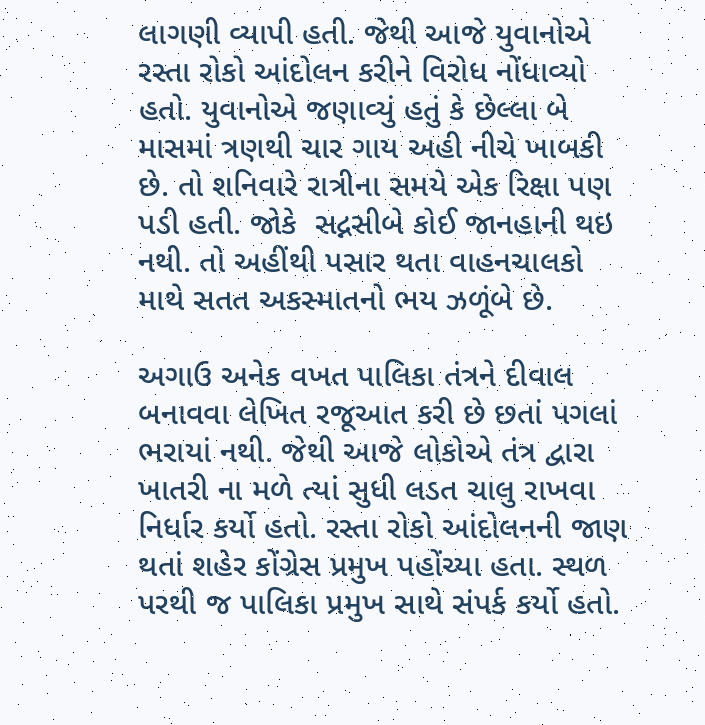લાગણી વ્યાપી હતી. જેથી આજે યુવાનોએ રસ્તા રોકો આંદોલન કરીને વિરોધ નોંધાવ્યો હતો. યુવાનોએ જણાવ્યું હતું કે છેલ્લા બે માસમાં ત્રણથી ચાર ગાય અહી નીચે ખાબકી છે. તો શનિવારે રાત્રીના સમયે એક રિક્ષા પણ પડી હતી. જોકે  સદ્નસીબે કોઈ જાનહાની થઇ નથી. તો અહીંથી પસાર થતા વાહનચાલકો માથે સતત અકસ્માતનો ભય ઝળૂંબે છે.

અગાઉ અનેક વખત પાલિકા તંત્રને દીવાલ બનાવવા લેખિત રજૂઆત કરી છે છતાં પગલાં ભરાયાં નથી. જેથી આજે લોકોએ તંત્ર દ્વારા ખાતરી ના મળે ત્યાં સુધી લડત ચાલુ રાખવા નિર્ધાર કર્યો હતો. રસ્તા રોકો આંદોલનની જાણ થતાં શહેર કોંગ્રેસ પ્રમુખ પહોંચ્યા હતા. સ્થળ પરથી જ પાલિકા પ્રમુખ સાથે સંપર્ક કર્યો હતો.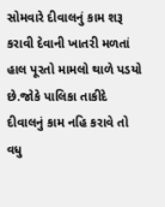સોમવારે દીવાલનું કામ શરૂ કરાવી દેવાની ખાતરી મળતાં હાલ પૂરતો મામલો થાળે પડયો  છે.જોકે પાલિકા તાકીદે દીવાલનું કામ નહિ કરાવે તો વધુ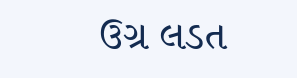ઉગ્ર લડત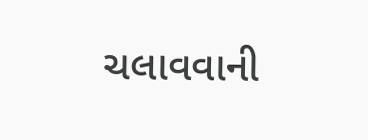ચલાવવાની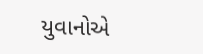યુવાનોએ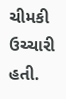ચીમકી ઉચ્ચારી હતી.